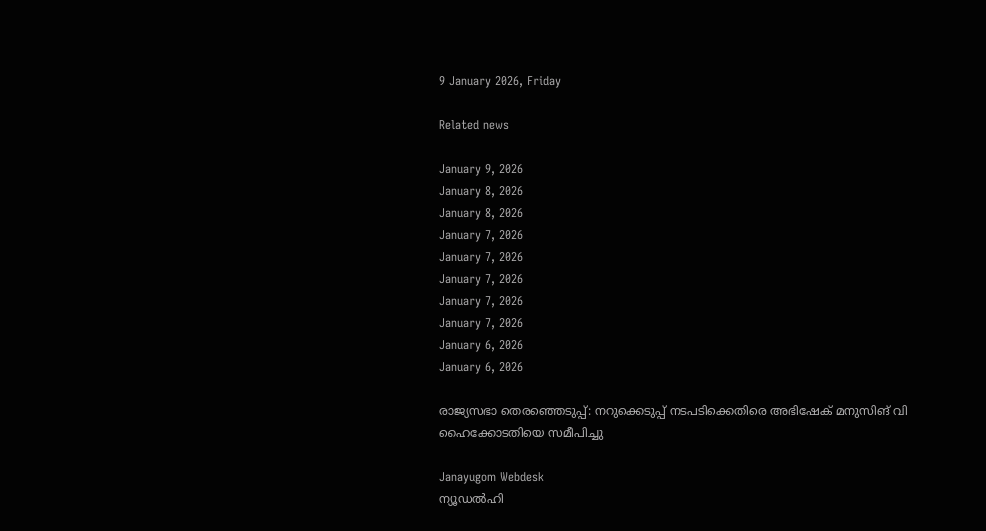9 January 2026, Friday

Related news

January 9, 2026
January 8, 2026
January 8, 2026
January 7, 2026
January 7, 2026
January 7, 2026
January 7, 2026
January 7, 2026
January 6, 2026
January 6, 2026

രാജ്യസഭാ തെരഞ്ഞെടുപ്പ്: നറുക്കെടുപ്പ് നടപടിക്കെതിരെ അഭിഷേക് മനുസിങ് വി ഹൈക്കോടതിയെ സമീപിച്ചു

Janayugom Webdesk
ന്യൂഡല്‍ഹി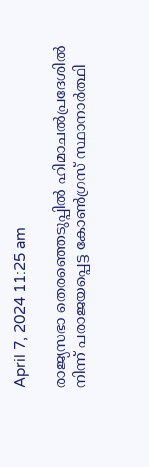April 7, 2024 11:25 am

രാജ്യസഭാ തെരഞ്ഞെടുപ്പില്‍ ഹിമാചല്‍പ്രദേശില്‍ നിന്ന് പരാജയപ്പെട്ട കോണ്‍ഗ്രസ് സ്ഥാനാര്‍ത്ഥി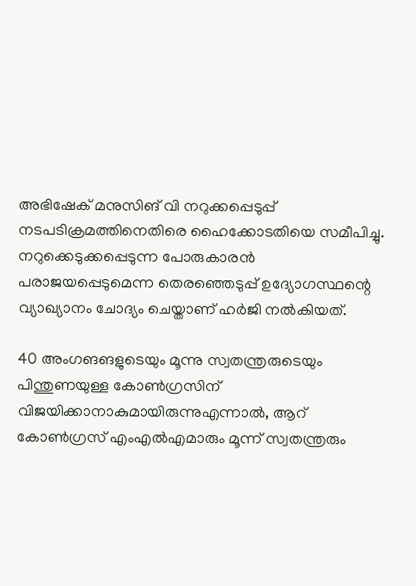അഭിഷേക് മനുസിങ് വി നറുക്കപ്പെടുപ്പ് നടപടിക്രമത്തിനെതിരെ ഹൈക്കോടതിയെ സമീപിച്ചു. നറുക്കെടുക്കപ്പെടുന്ന പോരുകാരന്‍ പരാജയപ്പെടുമെന്ന തെരഞ്ഞെടുപ്പ് ഉദ്യോഗസ്ഥന്റെ വ്യാഖ്യാനം ചോദ്യം ചെയ്താണ് ഹര്‍ജി നല്‍കിയത്.

40 അംഗങങളുടെയും മൂന്നു സ്വതന്ത്രരുടെയും പിന്തുണയുള്ള കോണ്‍ഗ്രസിന് വിജയിക്കാനാകുമായിരുന്നുഎന്നാൽ, ആറ്‌ കോൺഗ്രസ്‌ എംഎൽഎമാരും മൂന്ന്‌ സ്വതന്ത്രരും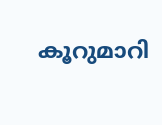കൂറുമാറി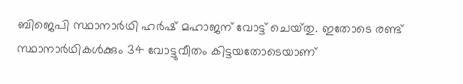ബിജെപി സ്ഥാനാർഥി ഹർഷ്‌ മഹാജന്‌ വോട്ട്‌ ചെയ്‌തു. ഇതോടെ രണ്ട്‌ സ്ഥാനാർഥികൾക്കും 34 വോട്ടുവീതം കിട്ടയതോടെയാണ്‌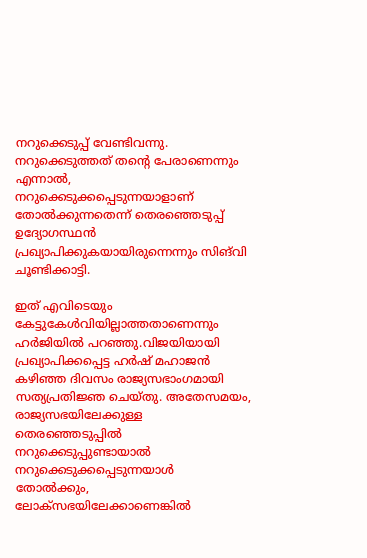നറുക്കെടുപ്പ്‌ വേണ്ടിവന്നു. നറുക്കെടുത്തത്‌ തന്റെ പേരാണെന്നും എന്നാൽ, നറുക്കെടുക്കപ്പെടുന്നയാളാണ്‌ തോൽക്കുന്നതെന്ന്‌ തെരഞ്ഞെടുപ്പ്‌ ഉദ്യോഗസ്ഥൻ പ്രഖ്യാപിക്കുകയായിരുന്നെന്നും സിങ്‌വി ചൂണ്ടിക്കാട്ടി.

ഇത്‌ എവിടെയും കേട്ടുകേൾവിയില്ലാത്തതാണെന്നും ഹർജിയിൽ പറഞ്ഞു.വിജയിയായി പ്രഖ്യാപിക്കപ്പെട്ട ഹർഷ്‌ മഹാജൻ കഴിഞ്ഞ ദിവസം രാജ്യസഭാംഗമായി സത്യപ്രതിജ്ഞ ചെയ്‌തു. അതേസമയം, രാജ്യസഭയിലേക്കുള്ള തെരഞ്ഞെടുപ്പിൽ നറുക്കെടുപ്പുണ്ടായാൽ നറുക്കെടുക്കപ്പെടുന്നയാൾ തോൽക്കും, ലോക്‌സഭയിലേക്കാണെങ്കിൽ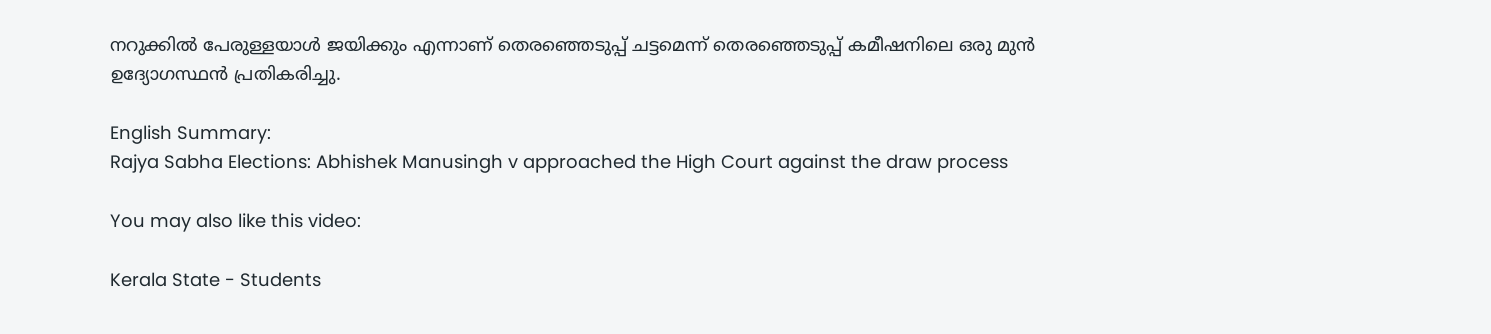നറുക്കിൽ പേരുള്ളയാൾ ജയിക്കും എന്നാണ്‌ തെരഞ്ഞെടുപ്പ്‌ ചട്ടമെന്ന്‌ തെരഞ്ഞെടുപ്പ്‌ കമീഷനിലെ ഒരു മുൻ ഉദ്യോഗസ്ഥൻ പ്രതികരിച്ചു.

English Summary:
Rajya Sabha Elections: Abhishek Manusingh v approached the High Court against the draw process

You may also like this video:

Kerala State - Students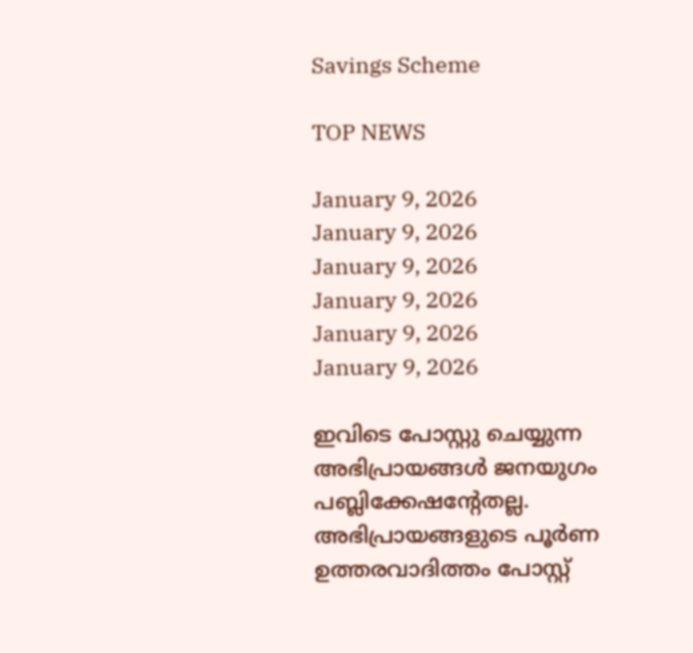Savings Scheme

TOP NEWS

January 9, 2026
January 9, 2026
January 9, 2026
January 9, 2026
January 9, 2026
January 9, 2026

ഇവിടെ പോസ്റ്റു ചെയ്യുന്ന അഭിപ്രായങ്ങള്‍ ജനയുഗം പബ്ലിക്കേഷന്റേതല്ല. അഭിപ്രായങ്ങളുടെ പൂര്‍ണ ഉത്തരവാദിത്തം പോസ്റ്റ്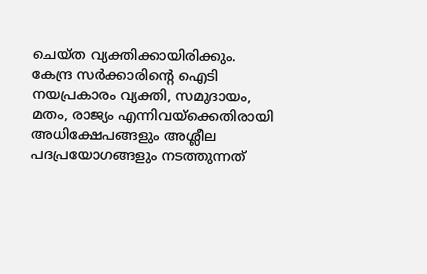ചെയ്ത വ്യക്തിക്കായിരിക്കും. കേന്ദ്ര സര്‍ക്കാരിന്റെ ഐടി നയപ്രകാരം വ്യക്തി, സമുദായം, മതം, രാജ്യം എന്നിവയ്‌ക്കെതിരായി അധിക്ഷേപങ്ങളും അശ്ലീല പദപ്രയോഗങ്ങളും നടത്തുന്നത്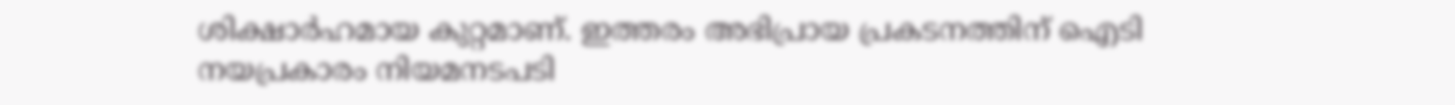ശിക്ഷാര്‍ഹമായ കുറ്റമാണ്. ഇത്തരം അഭിപ്രായ പ്രകടനത്തിന് ഐടി നയപ്രകാരം നിയമനടപടി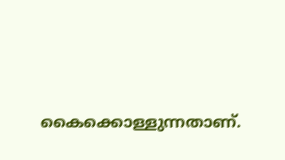കൈക്കൊള്ളുന്നതാണ്.